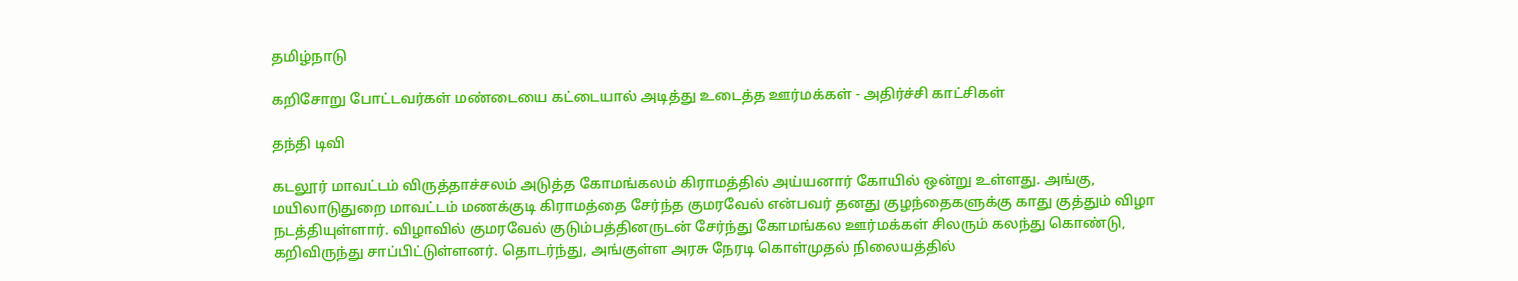தமிழ்நாடு

கறிசோறு போட்டவர்கள் மண்டையை கட்டையால் அடித்து உடைத்த ஊர்மக்கள் - அதிர்ச்சி காட்சிகள்

தந்தி டிவி

கடலூர் மாவட்டம் விருத்தாச்சலம் அடுத்த கோமங்கலம் கிராமத்தில் அய்யனார் கோயில் ஒன்று உள்ளது. அங்கு, மயிலாடுதுறை மாவட்டம் மணக்குடி கிராமத்தை சேர்ந்த குமரவேல் என்பவர் தனது குழந்தைகளுக்கு காது குத்தும் விழா நடத்தியுள்ளார். விழாவில் குமரவேல் குடும்பத்தினருடன் சேர்ந்து கோமங்கல ஊர்மக்கள் சிலரும் கலந்து கொண்டு, கறிவிருந்து சாப்பிட்டுள்ளனர். தொடர்ந்து, அங்குள்ள அரசு நேரடி கொள்முதல் நிலையத்தில்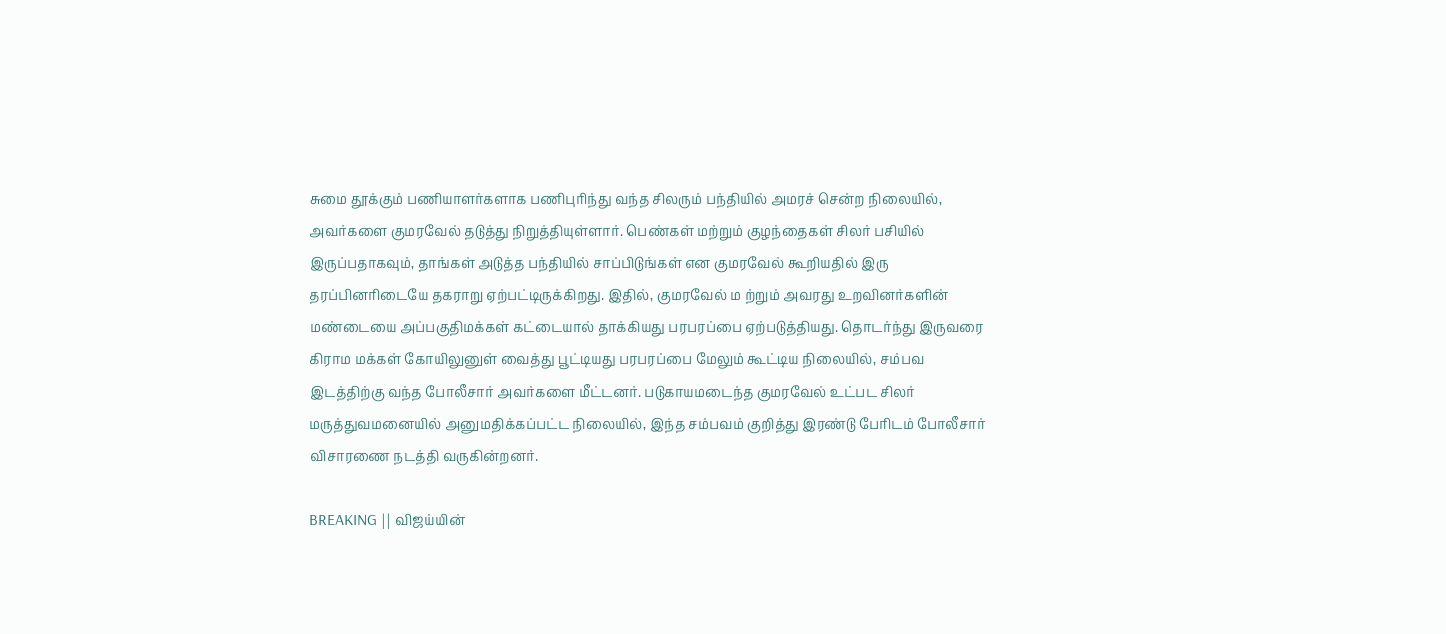சுமை தூக்கும் பணியாளர்களாக பணிபுரிந்து வந்த சிலரும் பந்தியில் அமரச் சென்ற நிலையில், அவர்களை குமரவேல் தடுத்து நிறுத்தியுள்ளார். பெண்கள் மற்றும் குழந்தைகள் சிலர் பசியில் இருப்பதாகவும், தாங்கள் அடுத்த பந்தியில் சாப்பிடுங்கள் என குமரவேல் கூறியதில் இரு தரப்பினரிடையே தகராறு ஏற்பட்டிருக்கிறது. இதில், குமரவேல் ம ற்றும் அவரது உறவினர்களின் மண்டையை அப்பகுதிமக்கள் கட்டையால் தாக்கியது பரபரப்பை ஏற்படுத்தியது. தொடர்ந்து இருவரை கிராம மக்கள் கோயிலுனுள் வைத்து பூட்டியது பரபரப்பை மேலும் கூட்டிய நிலையில், சம்பவ இடத்திற்கு வந்த போலீசார் அவர்களை மீட்டனர். படுகாயமடைந்த குமரவேல் உட்பட சிலர் மருத்துவமனையில் அனுமதிக்கப்பட்ட நிலையில், இந்த சம்பவம் குறித்து இரண்டு பேரிடம் போலீசார் விசாரணை நடத்தி வருகின்றனர்.

BREAKING || விஜய்யின்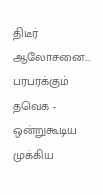திடீர் ஆலோசனை... பரபரக்கும் தவெக - ஒன்றுகூடிய முக்கிய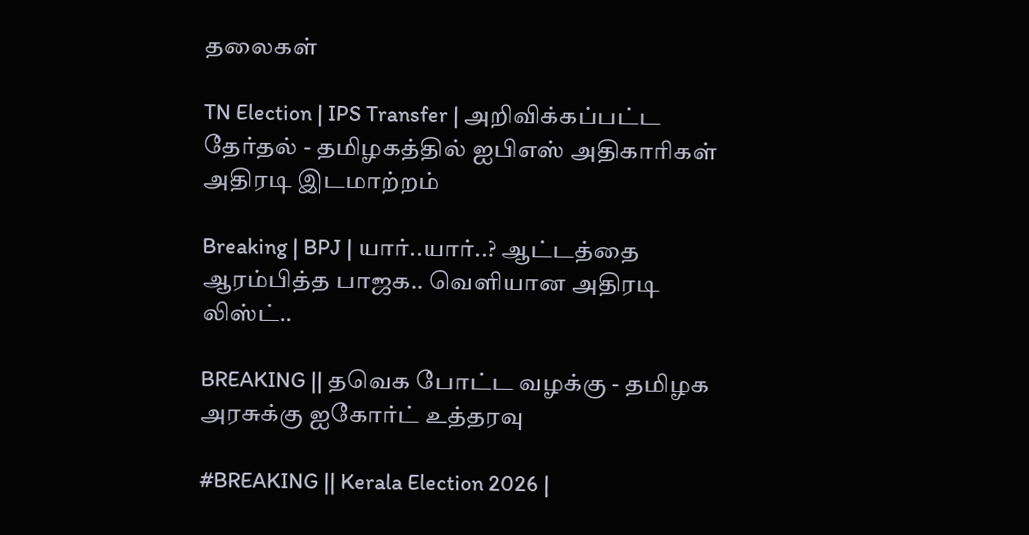தலைகள்

TN Election | IPS Transfer | அறிவிக்கப்பட்ட தேர்தல் - தமிழகத்தில் ஐபிஎஸ் அதிகாரிகள் அதிரடி இடமாற்றம்

Breaking | BPJ | யார்..யார்..? ஆட்டத்தை ஆரம்பித்த பாஜக.. வெளியான அதிரடி லிஸ்ட்..

BREAKING || தவெக போட்ட வழக்கு - தமிழக அரசுக்கு ஐகோர்ட் உத்தரவு

#BREAKING || Kerala Election 2026 |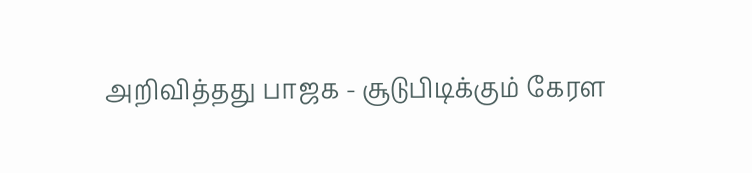அறிவித்தது பாஜக - சூடுபிடிக்கும் கேரள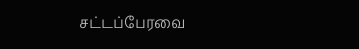சட்டப்பேரவை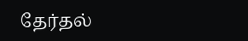தேர்தல்